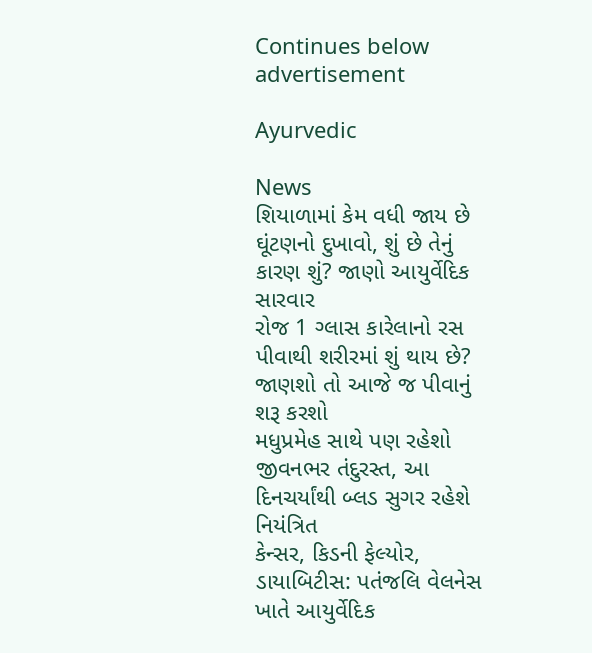Continues below advertisement

Ayurvedic

News
શિયાળામાં કેમ વધી જાય છે ઘૂંટણનો દુખાવો, શું છે તેનું કારણ શું? જાણો આયુર્વેદિક સારવાર
રોજ 1 ગ્લાસ કારેલાનો રસ પીવાથી શરીરમાં શું થાય છે? જાણશો તો આજે જ પીવાનું શરૂ કરશો
મધુપ્રમેહ સાથે પણ રહેશો જીવનભર તંદુરસ્ત, આ દિનચર્યાંથી બ્લડ સુગર રહેશે નિયંત્રિત
કેન્સર, કિડની ફેલ્યોર, ડાયાબિટીસ: પતંજલિ વેલનેસ ખાતે આયુર્વેદિક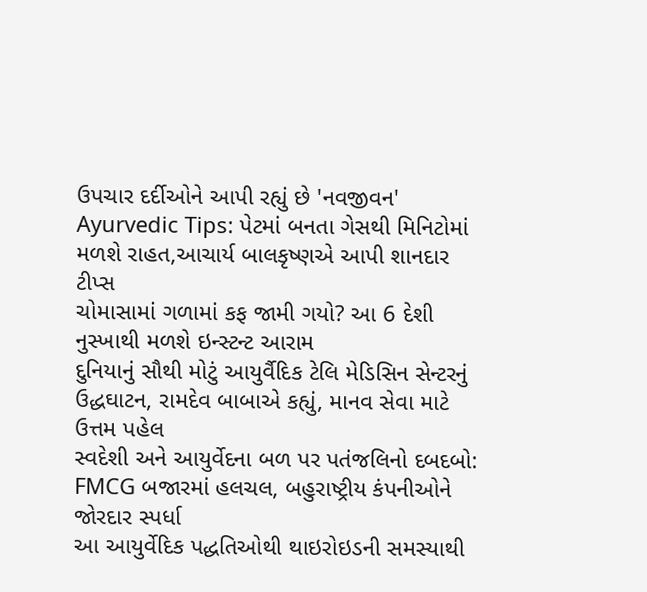ઉપચાર દર્દીઓને આપી રહ્યું છે 'નવજીવન'
Ayurvedic Tips: પેટમાં બનતા ગેસથી મિનિટોમાં મળશે રાહત,આચાર્ય બાલકૃષ્ણએ આપી શાનદાર ટીપ્સ
ચોમાસામાં ગળામાં કફ જામી ગયો? આ 6 દેશી નુસ્ખાથી મળશે ઇન્સ્ટન્ટ આરામ
દુનિયાનું સૌથી મોટું આયુર્વૈદિક ટેલિ મેડિસિન સેન્ટરનું ઉદ્ધઘાટન, રામદેવ બાબાએ કહ્યું, માનવ સેવા માટે ઉત્તમ પહેલ
સ્વદેશી અને આયુર્વેદના બળ પર પતંજલિનો દબદબો: FMCG બજારમાં હલચલ, બહુરાષ્ટ્રીય કંપનીઓને જોરદાર સ્પર્ધા
આ આયુર્વેદિક પદ્ધતિઓથી થાઇરોઇડની સમસ્યાથી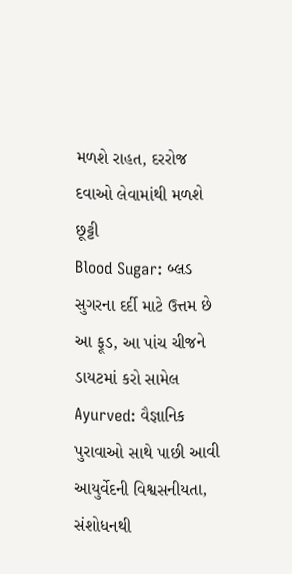મળશે રાહત, દરરોજ દવાઓ લેવામાંથી મળશે છૂટ્ટી
Blood Sugar: બ્લડ સુગરના દર્દી માટે ઉત્તમ છે આ ફૂડ, આ પાંચ ચીજને ડાયટમાં કરો સામેલ
Ayurved: વૈજ્ઞાનિક પુરાવાઓ સાથે પાછી આવી આયુર્વેદની વિશ્વસનીયતા, સંશોધનથી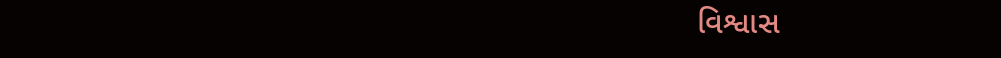વિશ્વાસ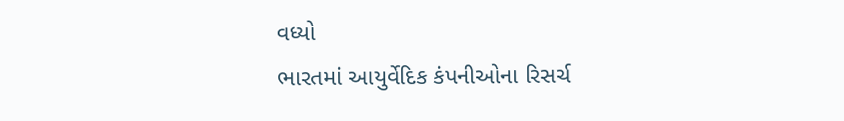વધ્યો
ભારતમાં આયુર્વેદિક કંપનીઓના રિસર્ચ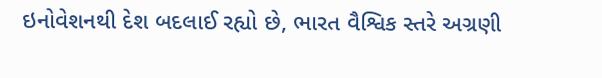ઇનોવેશનથી દેશ બદલાઈ રહ્યો છે, ભારત વૈશ્વિક સ્તરે અગ્રણી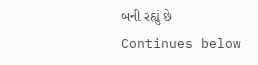બની રહ્યું છે
Continues below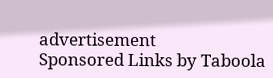advertisement
Sponsored Links by Taboola